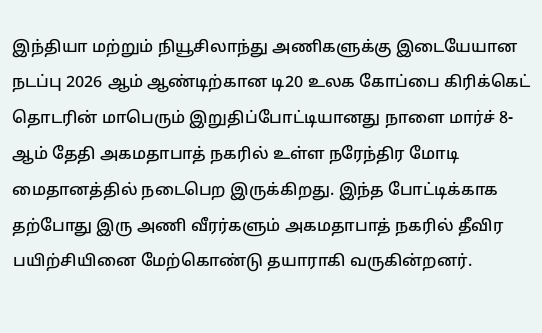இந்தியா மற்றும் நியூசிலாந்து அணிகளுக்கு இடையேயான நடப்பு 2026 ஆம் ஆண்டிற்கான டி20 உலக கோப்பை கிரிக்கெட் தொடரின் மாபெரும் இறுதிப்போட்டியானது நாளை மார்ச் 8-ஆம் தேதி அகமதாபாத் நகரில் உள்ள நரேந்திர மோடி மைதானத்தில் நடைபெற இருக்கிறது. இந்த போட்டிக்காக தற்போது இரு அணி வீரர்களும் அகமதாபாத் நகரில் தீவிர பயிற்சியினை மேற்கொண்டு தயாராகி வருகின்றனர்.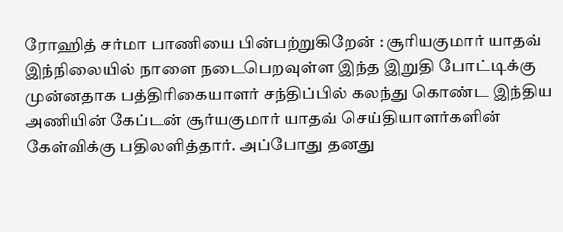ரோஹித் சர்மா பாணியை பின்பற்றுகிறேன் : சூரியகுமார் யாதவ்
இந்நிலையில் நாளை நடைபெறவுள்ள இந்த இறுதி போட்டிக்கு முன்னதாக பத்திரிகையாளர் சந்திப்பில் கலந்து கொண்ட இந்திய அணியின் கேப்டன் சூர்யகுமார் யாதவ் செய்தியாளர்களின் கேள்விக்கு பதிலளித்தார். அப்போது தனது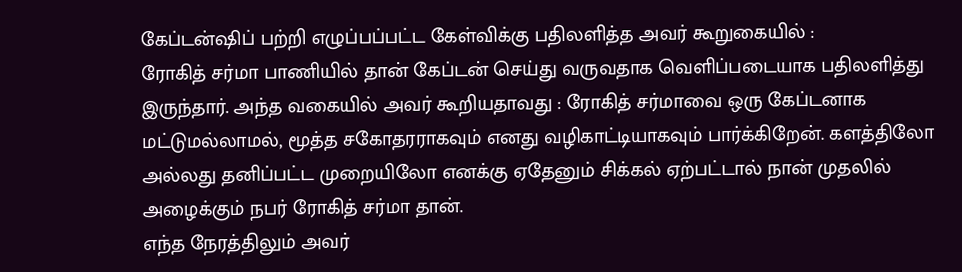கேப்டன்ஷிப் பற்றி எழுப்பப்பட்ட கேள்விக்கு பதிலளித்த அவர் கூறுகையில் :
ரோகித் சர்மா பாணியில் தான் கேப்டன் செய்து வருவதாக வெளிப்படையாக பதிலளித்து இருந்தார். அந்த வகையில் அவர் கூறியதாவது : ரோகித் சர்மாவை ஒரு கேப்டனாக மட்டுமல்லாமல், மூத்த சகோதரராகவும் எனது வழிகாட்டியாகவும் பார்க்கிறேன். களத்திலோ அல்லது தனிப்பட்ட முறையிலோ எனக்கு ஏதேனும் சிக்கல் ஏற்பட்டால் நான் முதலில் அழைக்கும் நபர் ரோகித் சர்மா தான்.
எந்த நேரத்திலும் அவர்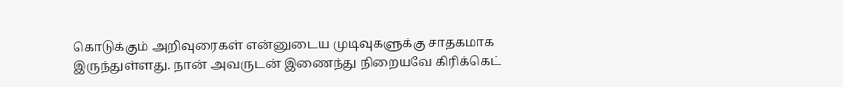கொடுக்கும் அறிவுரைகள் என்னுடைய முடிவுகளுக்கு சாதகமாக இருந்துள்ளது. நான் அவருடன் இணைந்து நிறையவே கிரிக்கெட்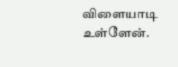விளையாடி உள்ளேன்.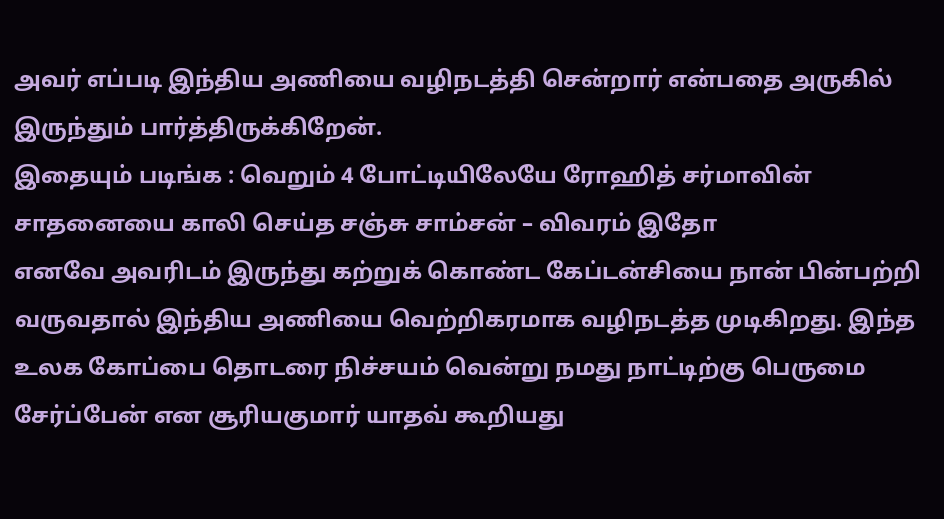அவர் எப்படி இந்திய அணியை வழிநடத்தி சென்றார் என்பதை அருகில் இருந்தும் பார்த்திருக்கிறேன்.
இதையும் படிங்க : வெறும் 4 போட்டியிலேயே ரோஹித் சர்மாவின் சாதனையை காலி செய்த சஞ்சு சாம்சன் – விவரம் இதோ
எனவே அவரிடம் இருந்து கற்றுக் கொண்ட கேப்டன்சியை நான் பின்பற்றி வருவதால் இந்திய அணியை வெற்றிகரமாக வழிநடத்த முடிகிறது. இந்த உலக கோப்பை தொடரை நிச்சயம் வென்று நமது நாட்டிற்கு பெருமை சேர்ப்பேன் என சூரியகுமார் யாதவ் கூறியது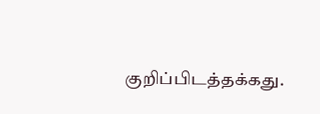குறிப்பிடத்தக்கது.